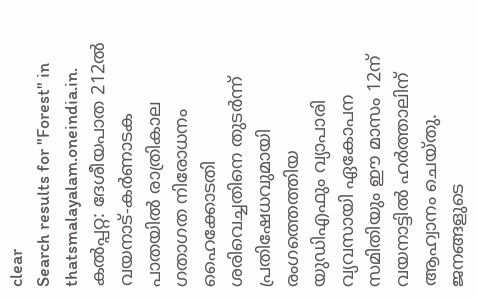clear
Search results for "Forest" in thatsmalayalam.oneindia.in.
കല്‍പ്പറ്റ: ദേശീയപാത 212ല്‍ വയനാട്-കര്‍ണാടക പാതയില്‍ രാത്രികാല ഗതാഗത നിരോധനം ഹൈക്കോടതി ശരിവെച്ചതിനെ തുടര്‍ന്ന് പ്രതിഷേധവുമായി രംഗത്തെത്തിയ യുഡിഎഫും വ്യാപാരി വ്യവസായി ഏകോപന സമിതിയും ഈ മാസം 12ന് വയനാട്ടില്‍ ഹര്‍ത്താലിന് ആഹ്വാനം ചെയ്തു. ജനങ്ങളുടെ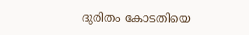ദുരിതം കോടതിയെ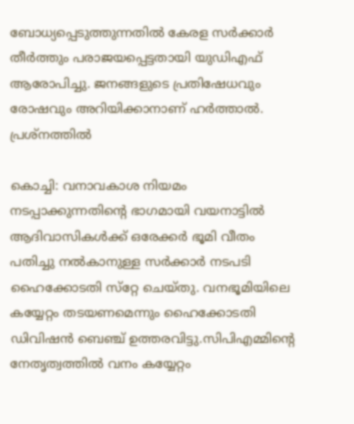ബോധ്യപ്പെടുത്തുന്നതില്‍ കേരള സര്‍ക്കാര്‍ തീര്‍ത്തും പരാജയപ്പെട്ടതായി യുഡിഎഫ് ആരോപിച്ചു. ജനങ്ങളുടെ പ്രതിഷേധവും രോഷവും അറിയിക്കാനാണ് ഹര്‍ത്താല്‍. പ്രശ്‌നത്തില്‍

കൊച്ചി: വനാവകാശ നിയമം നടപ്പാക്കുന്നതിന്റെ ഭാഗമായി വയനാട്ടില്‍ ആദിവാസികള്‍ക്ക് ഒരേക്കര്‍ ഭൂമി വീതം പതിച്ചു നല്‍കാനുള്ള സര്‍ക്കാര്‍ നടപടി ഹൈക്കോടതി സ്‌റ്റേ ചെയ്തു. വനഭൂമിയിലെ കയ്യേറ്റം തടയണമെന്നും ഹൈക്കോടതി ഡിവിഷന്‍ ബെഞ്ച് ഉത്തരവിട്ടു.സിപിഎമ്മിന്റെ നേതൃത്വത്തില്‍ വനം കയ്യേറ്റം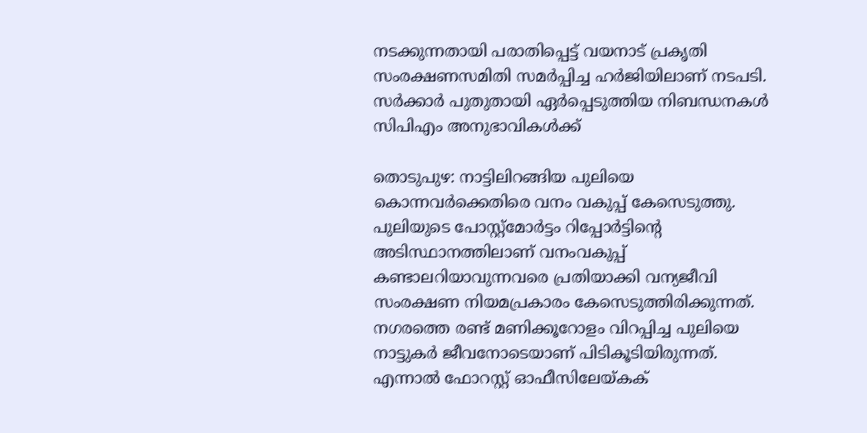നടക്കുന്നതായി പരാതിപ്പെട്ട് വയനാട് പ്രകൃതി സംരക്ഷണസമിതി സമര്‍പ്പിച്ച ഹര്‍ജിയിലാണ് നടപടി. സര്‍ക്കാര്‍ പുതുതായി ഏര്‍പ്പെടുത്തിയ നിബന്ധനകള്‍ സിപിഎം അനുഭാവികള്‍ക്ക്

തൊടുപുഴ: നാട്ടിലിറങ്ങിയ പുലിയെ കൊന്നവര്‍ക്കെതിരെ വനം വകുപ്പ് കേസെടുത്തു. പുലിയുടെ പോസ്റ്റ്‌മോര്‍ട്ടം റിപ്പോര്‍ട്ടിന്റെ അടിസ്ഥാനത്തിലാണ് വനംവകുപ്പ് കണ്ടാലറിയാവുന്നവരെ പ്രതിയാക്കി വന്യജീവി സംരക്ഷണ നിയമപ്രകാരം കേസെടുത്തിരിക്കുന്നത്. നഗരത്തെ രണ്ട് മണിക്കൂറോളം വിറപ്പിച്ച പുലിയെ നാട്ടുകര്‍ ജീവനോടെയാണ് പിടികൂടിയിരുന്നത്. എന്നാല്‍ ഫോറസ്റ്റ് ഓഫീസിലേയ്കക്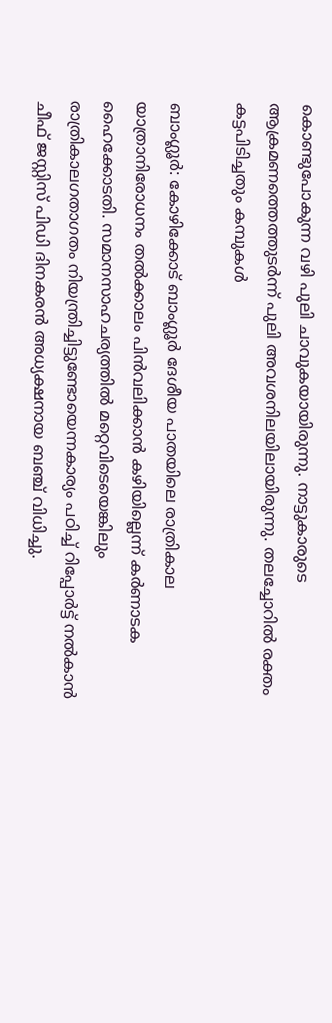കൊണ്ടുപോകുന്ന വഴി പുലി ചാവുകയായിരുന്നു. നാട്ടുകാരുടെ ആക്രമണത്തെത്തുടര്‍ന്ന് പുലി അവശനിലയിലായിരുന്നു. തലച്ചോറില്‍ രക്തം കട്ടപിടിച്ചതും കമ്പുകള്‍

ബാംഗ്ലൂര്‍: കോഴിക്കോട് ബാംഗ്ലൂര്‍ ദേശീയ പാതയിലെ രാത്രികാല യാത്രാനിരോധനം തല്‍ക്കാലം പിന്‍വലിക്കാന്‍ കഴിയില്ലെന്ന് കര്‍ണാടക ഹൈക്കോടതി. സമാനസാഹചര്യത്തില്‍ മറ്റെവിടെയെങ്കിലും രാത്രികാലഗതാഗതം നിയന്ത്രിച്ചിട്ടുണ്ടോയെന്നകാര്യം പഠിച്ച് റിപ്പോര്‍ട്ട് നല്‍കാന്‍ ചീഫ് ജസ്റ്റിസ് പിഡി ദിനകരന്‍ അധ്യക്ഷനായ ബഞ്ച് വിധിച്ചു.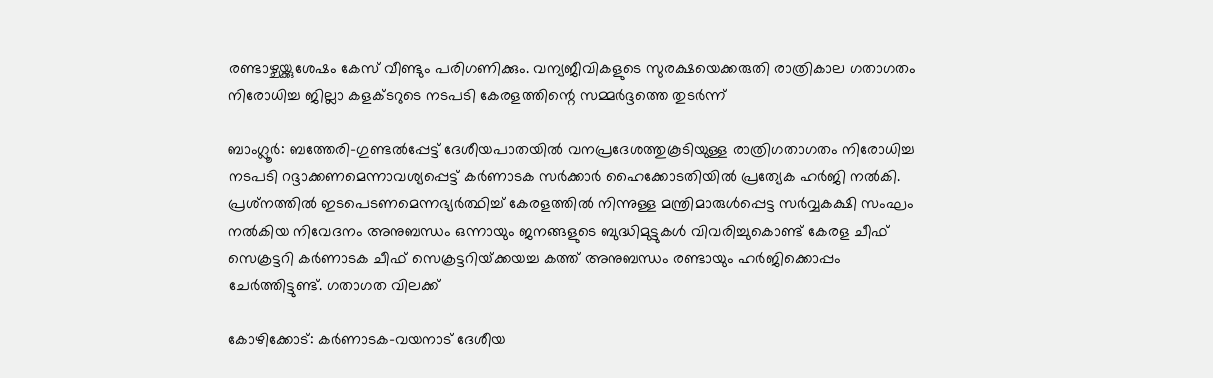രണ്ടാഴ്ചയ്ക്കുശേഷം കേസ് വീണ്ടും പരിഗണിക്കും. വന്യജീവികളുടെ സുരക്ഷയെക്കരുതി രാത്രികാല ഗതാഗതം നിരോധിച്ച ജില്ലാ കളക്ടറുടെ നടപടി കേരളത്തിന്റെ സമ്മര്‍ദ്ദത്തെ തുടര്‍ന്ന്

ബാംഗ്ലൂര്‍: ബത്തേരി-ഗുണ്ടല്‍പ്പേട്ട്‌ ദേശീയപാതയില്‍ വനപ്രദേശത്തുകൂടിയുള്ള രാത്രിഗതാഗതം നിരോധിച്ച നടപടി റദ്ദാക്കണമെന്നാവശ്യപ്പെട്ട്‌ കര്‍ണാടക സര്‍ക്കാര്‍ ഹൈക്കോടതിയില്‍ പ്രത്യേക ഹര്‍ജി നല്‍കി. പ്രശ്‌നത്തില്‍ ഇടപെടണമെന്നഭ്യര്‍ത്ഥിച്ച്‌ കേരളത്തില്‍ നിന്നുള്ള മന്ത്രിമാരുള്‍പ്പെട്ട സര്‍വ്വകക്ഷി സംഘം നല്‍കിയ നിവേദനം അനുബന്ധം ഒന്നായും ജനങ്ങളുടെ ബുദ്ധിമുട്ടുകള്‍ വിവരിച്ചുകൊണ്ട്‌ കേരള ചീഫ്‌ സെക്രട്ടറി കര്‍ണാടക ചീഫ്‌ സെക്രട്ടറിയ്‌ക്കയച്ച കത്ത്‌ അനുബന്ധം രണ്ടായും ഹര്‍ജിക്കൊപ്പം ചേര്‍ത്തിട്ടുണ്ട്‌. ഗതാഗത വിലക്ക്‌

കോഴിക്കോട്‌: കര്‍ണാടക-വയനാട്‌ ദേശീയ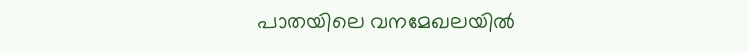പാതയിലെ വനമേഖലയില്‍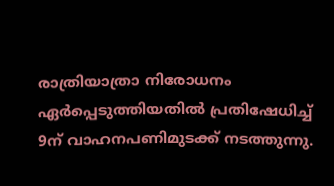രാത്രിയാത്രാ നിരോധനം ഏര്‍പ്പെടുത്തിയതില്‍ പ്രതിഷേധിച്ച്‌ 9ന്‌ വാഹനപണിമുടക്ക്‌ നടത്തുന്നു.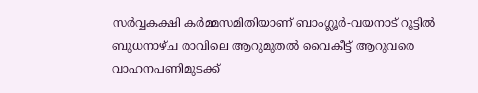സര്‍വ്വകക്ഷി കര്‍മ്മസമിതിയാണ്‌ ബാംഗ്ലൂര്‍-വയനാട്‌ റൂട്ടില്‍ ബുധനാഴ്‌ച രാവിലെ ആറുമുതല്‍ വൈകീട്ട്‌ ആറുവരെ വാഹനപണിമുടക്ക്‌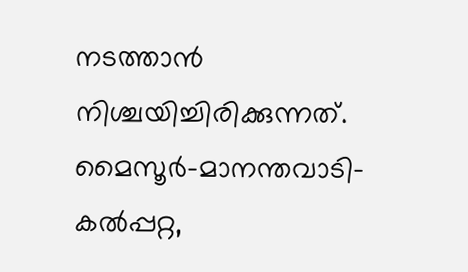നടത്താന്‍ നിശ്ചയിച്ചിരിക്കുന്നത്‌. മൈസൂര്‍-മാനന്തവാടി-കല്‍പ്പറ്റ,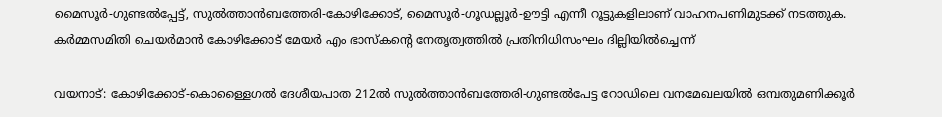മൈസൂര്‍-ഗുണ്ടല്‍പ്പേട്ട്‌, സുല്‍ത്താന്‍ബത്തേരി-കോഴിക്കോട്‌, മൈസൂര്‍-ഗൂഡല്ലൂര്‍-ഊട്ടി എന്നീ റൂട്ടുകളിലാണ്‌ വാഹനപണിമുടക്ക്‌ നടത്തുക. കര്‍മ്മസമിതി ചെയര്‍മാന്‍ കോഴിക്കോട്‌ മേയര്‍ എം ഭാസ്‌കന്റെ നേതൃത്വത്തില്‍ പ്രതിനിധിസംഘം ദില്ലിയില്‍ച്ചെന്ന്‌

വയനാട്: കോഴിക്കോട്‌-കൊള്ളൈഗല്‍ ദേശീയപാത 212ല്‍ സുല്‍ത്താന്‍ബത്തേരി-ഗുണ്ടല്‍പേട്ട റോഡിലെ വനമേഖലയില്‍ ഒമ്പതുമണിക്കൂര്‍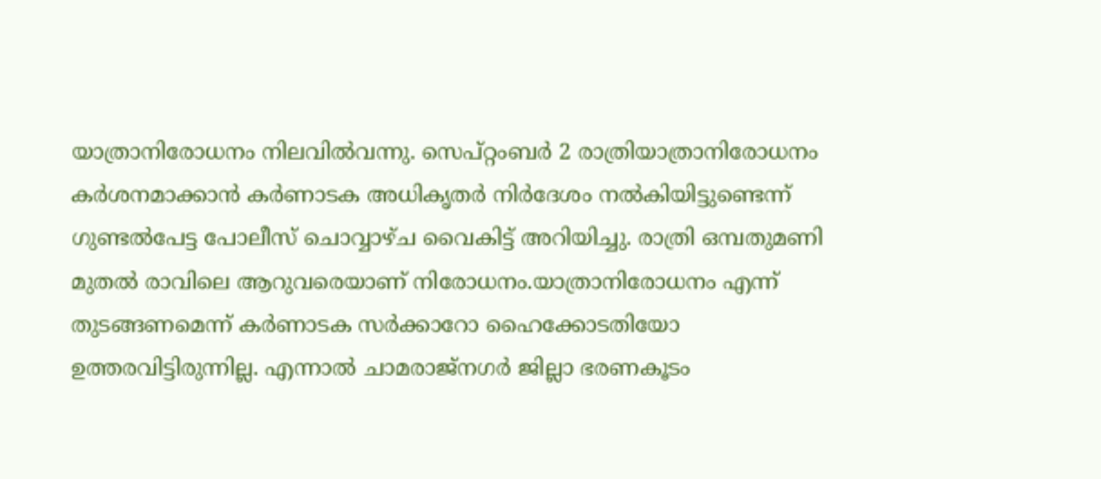യാത്രാനിരോധനം നിലവില്‍വന്നു. സെപ്റ്റംബര്‍ 2 രാത്രിയാത്രാനിരോധനം കര്‍ശനമാക്കാന്‍ കര്‍ണാടക അധികൃതര്‍ നിര്‍ദേശം നല്‍കിയിട്ടുണ്ടെന്ന്‌ ഗുണ്ടല്‍പേട്ട പോലീസ്‌ ചൊവ്വാഴ്‌ച വൈകിട്ട്‌ അറിയിച്ചു. രാത്രി ഒമ്പതുമണി മുതല്‍ രാവിലെ ആറുവരെയാണ്‌ നിരോധനം.യാത്രാനിരോധനം എന്ന്‌ തുടങ്ങണമെന്ന്‌ കര്‍ണാടക സര്‍ക്കാറോ ഹൈക്കോടതിയോ ഉത്തരവിട്ടിരുന്നില്ല. എന്നാല്‍ ചാമരാജ്‌നഗര്‍ ജില്ലാ ഭരണകൂടം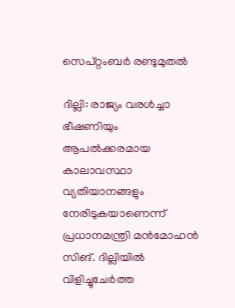സെപ്റ്റംബര്‍ രണ്ടുമുതല്‍

ദില്ലി: രാജ്യം വരള്‍ച്ചാ ഭീഷണിയും ആപല്‍ക്കരമായ കാലാവസ്ഥാ വ്യതിയാനങ്ങളും നേരിടുകയാണെന്ന് പ്രധാനമന്ത്രി മന്‍മോഹന്‍ സിങ്. ദില്ലിയില്‍ വിളിച്ചുചേര്‍ത്ത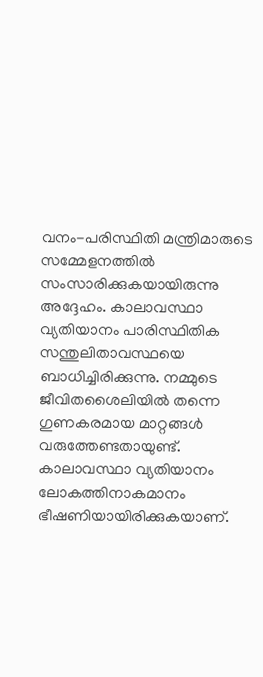വനം-പരിസ്ഥിതി മന്ത്രിമാരുടെ സമ്മേളനത്തില്‍ സംസാരിക്കുകയായിരുന്നു അദ്ദേഹം. കാലാവസ്ഥാ വ്യതിയാനം പാരിസ്ഥിതിക സന്തുലിതാവസ്ഥയെ ബാധിച്ചിരിക്കുന്നു. നമ്മുടെ ജീവിതശൈലിയില്‍ തന്നെ ഗുണകരമായ മാറ്റങ്ങള്‍ വരുത്തേണ്ടതായുണ്ട്. കാലാവസ്ഥാ വ്യതിയാനം ലോകത്തിനാകമാനം ഭീഷണിയായിരിക്കുകയാണ്.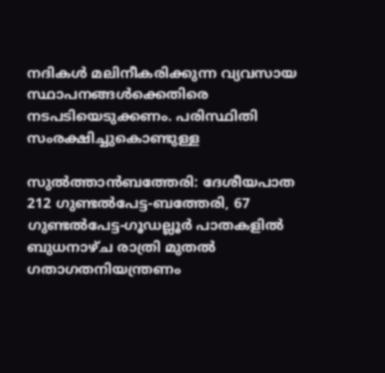നദികള്‍ മലിനീകരിക്കുന്ന വ്യവസായ സ്ഥാപനങ്ങള്‍ക്കെതിരെ നടപടിയെടുക്കണം. പരിസ്ഥിതി സംരക്ഷിച്ചുകൊണ്ടുള്ള

സുല്‍ത്താന്‍ബത്തേരി: ദേശീയപാത 212 ഗുണ്ടല്‍പേട്ട-ബത്തേരി, 67 ഗുണ്ടല്‍പേട്ട-ഗൂഡല്ലൂര്‍ പാതകളില്‍ ബുധനാഴ്‌ച രാത്രി മുതല്‍ ഗതാഗതനിയന്ത്രണം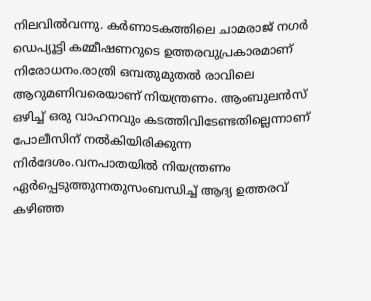നിലവില്‍വന്നു. കര്‍ണാടകത്തിലെ ചാമരാജ്‌ നഗര്‍ ഡെപ്യൂട്ടി കമ്മീഷണറുടെ ഉത്തരവുപ്രകാരമാണ് നിരോധനം‌.രാത്രി ഒമ്പതുമുതല്‍ രാവിലെ ആറുമണിവരെയാണ്‌ നിയന്ത്രണം. ആംബുലന്‍സ്‌ ഒഴിച്ച്‌ ഒരു വാഹനവും കടത്തിവിടേണ്ടതില്ലെന്നാണ്‌ പോലീസിന്‌ നല്‍കിയിരിക്കുന്ന നിര്‍ദേശം.വനപാതയില്‍ നിയന്ത്രണം ഏര്‍പ്പെടുത്തുന്നതുസംബന്ധിച്ച്‌ ആദ്യ ഉത്തരവ്‌ കഴിഞ്ഞ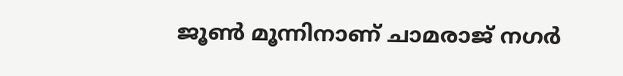ജൂണ്‍ മൂന്നിനാണ്‌ ചാമരാജ്‌ നഗര്‍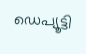ഡെപ്യൂട്ടി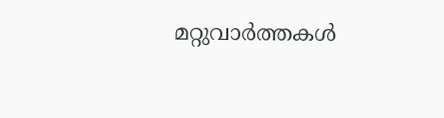മറ്റുവാര്‍ത്തകള്‍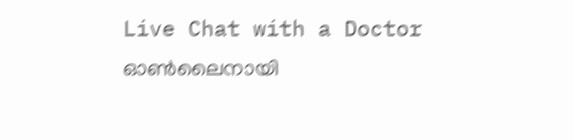Live Chat with a Doctor
ഓണ്‍ലൈനായി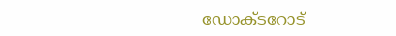ഡോക്ടറോട്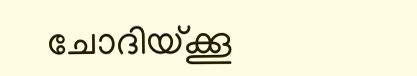ചോദിയ്ക്കൂ